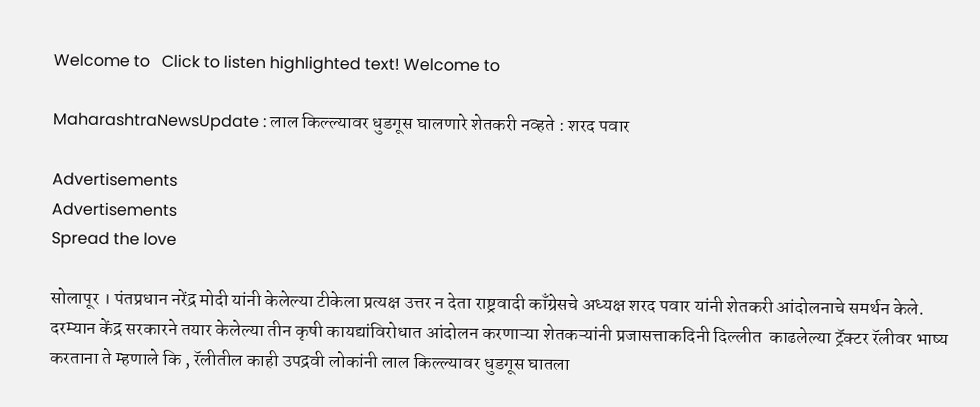Welcome to   Click to listen highlighted text! Welcome to

MaharashtraNewsUpdate : लाल किल्ल्यावर धुडगूस घालणारे शेतकरी नव्हते : शरद पवार

Advertisements
Advertisements
Spread the love

सोलापूर । पंतप्रधान नरेंद्र मोदी यांनी केलेल्या टीकेला प्रत्यक्ष उत्तर न देता राष्ट्रवादी काँग्रेसचे अध्यक्ष शरद पवार यांनी शेतकरी आंदोलनाचे समर्थन केले. दरम्यान केंद्र सरकारने तयार केलेल्या तीन कृषी कायद्यांविरोधात आंदोलन करणाऱ्या शेतकऱ्यांनी प्रजासत्ताकदिनी दिल्लीत  काढलेल्या ट्रॅक्टर रॅलीवर भाष्य करताना ते म्हणाले कि , रॅलीतील काही उपद्रवी लोकांनी लाल किल्ल्यावर धुडगूस घातला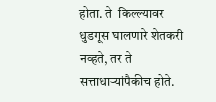होता. ते  किल्ल्यावर धुडगूस घालणारे शेतकरी नव्हते, तर ते सत्ताधाऱ्यांपैकीच होते.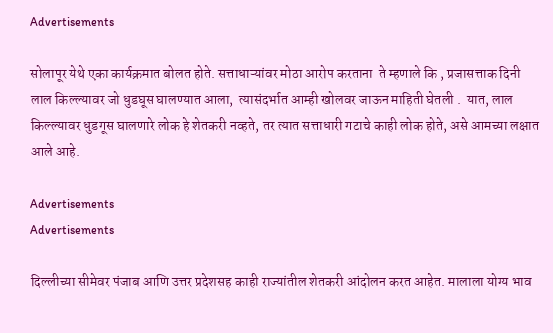Advertisements

सोलापूर येथे एका कार्यक्रमात बोलत होते. सत्ताधाऱ्यांवर मोठा आरोप करताना  ते म्हणाले कि , प्रजासत्ताक दिनी लाल किल्ल्यावर जो धुडघूस घालण्यात आला,  त्यासंदर्भात आम्ही खोलवर जाऊन माहिती घेतली .  यात, लाल किल्ल्यावर धुडगूस घालणारे लोक हे शेतकरी नव्हते, तर त्यात सत्ताधारी गटाचे काही लोक होते, असे आमच्या लक्षात आले आहे.

Advertisements
Advertisements

दिल्लीच्या सीमेवर पंजाब आणि उत्तर प्रदेशसह काही राज्यांतील शेतकरी आंदोलन करत आहेत. मालाला योग्य भाव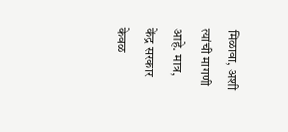मिळावा, अशी त्यांची मागणी आहे. मात्र, केंद्र सरकार केवळ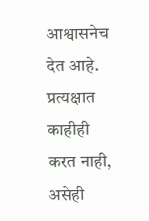आश्वासनेच देत आहे. प्रत्यक्षात काहीही करत नाही, असेही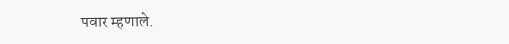पवार म्हणाले.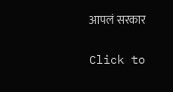आपलं सरकार

Click to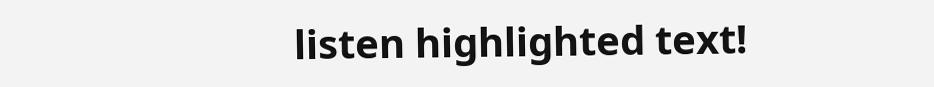listen highlighted text!